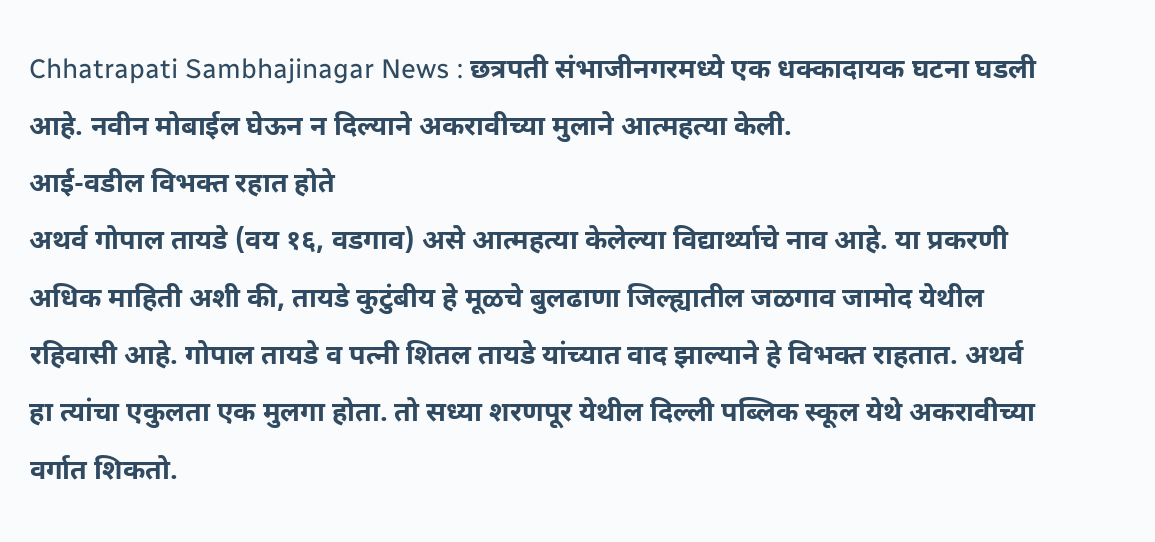Chhatrapati Sambhajinagar News : छत्रपती संभाजीनगरमध्ये एक धक्कादायक घटना घडली आहे. नवीन मोबाईल घेऊन न दिल्याने अकरावीच्या मुलाने आत्महत्या केली.
आई-वडील विभक्त रहात होते
अथर्व गोपाल तायडे (वय १६, वडगाव) असे आत्महत्या केलेल्या विद्यार्थ्याचे नाव आहे. या प्रकरणी अधिक माहिती अशी की, तायडे कुटुंबीय हे मूळचे बुलढाणा जिल्ह्यातील जळगाव जामोद येथील रहिवासी आहे. गोपाल तायडे व पत्नी शितल तायडे यांच्यात वाद झाल्याने हे विभक्त राहतात. अथर्व हा त्यांचा एकुलता एक मुलगा होता. तो सध्या शरणपूर येथील दिल्ली पब्लिक स्कूल येथे अकरावीच्या वर्गात शिकतो.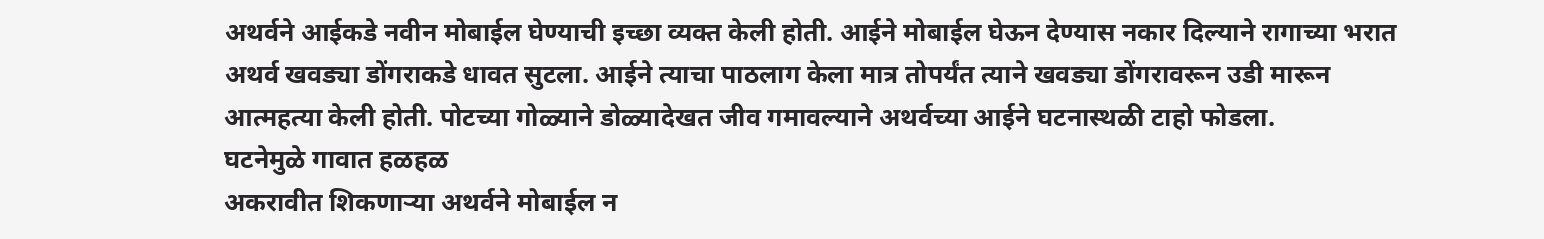अथर्वने आईकडे नवीन मोबाईल घेण्याची इच्छा व्यक्त केली होती. आईने मोबाईल घेऊन देण्यास नकार दिल्याने रागाच्या भरात अथर्व खवड्या डोंगराकडे धावत सुटला. आईने त्याचा पाठलाग केला मात्र तोपर्यंत त्याने खवड्या डोंगरावरून उडी मारून आत्महत्या केली होती. पोटच्या गोळ्याने डोळ्यादेखत जीव गमावल्याने अथर्वच्या आईने घटनास्थळी टाहो फोडला.
घटनेमुळे गावात हळहळ
अकरावीत शिकणाऱ्या अथर्वने मोबाईल न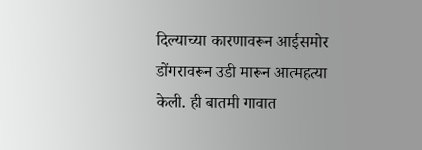दिल्याच्या कारणावरून आईसमोर डोंगरावरून उडी मारून आत्महत्या केली. ही बातमी गावात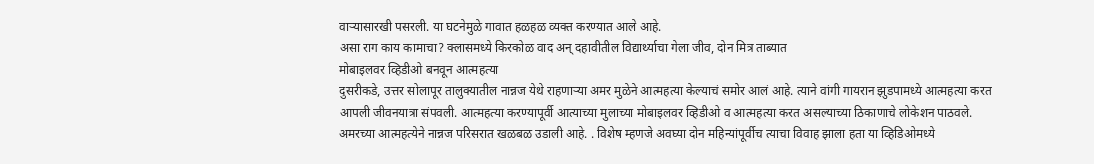वाऱ्यासारखी पसरली. या घटनेमुळे गावात हळहळ व्यक्त करण्यात आले आहे.
असा राग काय कामाचा? क्लासमध्ये किरकोळ वाद अन् दहावीतील विद्यार्थ्याचा गेला जीव, दोन मित्र ताब्यात
मोबाइलवर व्हिडीओ बनवून आत्महत्या
दुसरीकडे, उत्तर सोलापूर तालुक्यातील नान्नज येथे राहणाऱ्या अमर मुळेने आत्महत्या केल्याचं समोर आलं आहे. त्याने वांगी गायरान झुडपामध्ये आत्महत्या करत आपली जीवनयात्रा संपवली. आत्महत्या करण्यापूर्वी आत्याच्या मुलाच्या मोबाइलवर व्हिडीओ व आत्महत्या करत असल्याच्या ठिकाणाचे लोकेशन पाठवले. अमरच्या आत्महत्येने नान्नज परिसरात खळबळ उडाली आहे. . विशेष म्हणजे अवघ्या दोन महिन्यांपूर्वीच त्याचा विवाह झाला हता या व्हिडिओमध्ये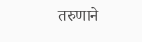तरुणाने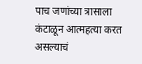पाच जणांच्या त्रासाला कंटाळून आत्महत्या करत असल्याचं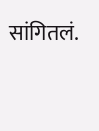सांगितलं.